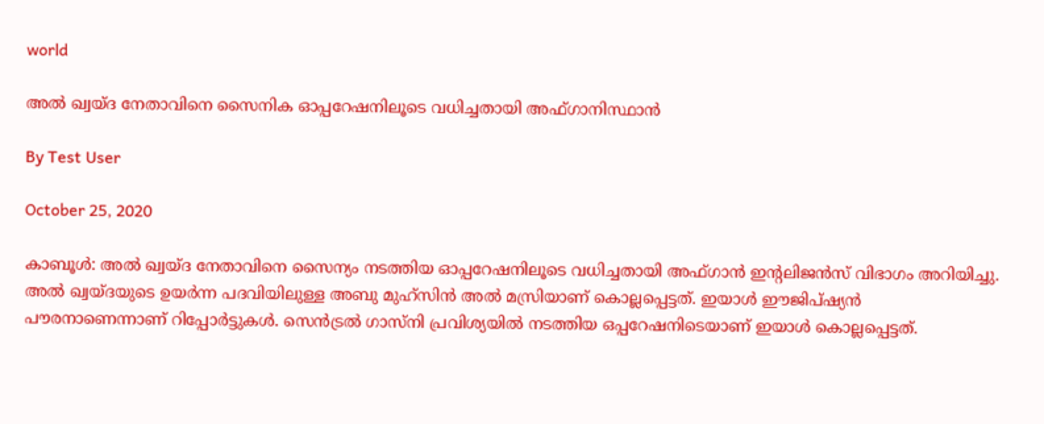world

അല്‍ ഖ്വയ്ദ നേതാവിനെ സൈനിക ഓപ്പറേഷനിലൂടെ വധിച്ചതായി അഫ്ഗാനിസ്ഥാന്‍

By Test User

October 25, 2020

കാബൂള്‍: അല്‍ ഖ്വയ്ദ നേതാവിനെ സൈന്യം നടത്തിയ ഓപ്പറേഷനിലൂടെ വധിച്ചതായി അഫ്ഗാന്‍ ഇന്റലിജന്‍സ് വിഭാഗം അറിയിച്ചു. അല്‍ ഖ്വയ്ദയുടെ ഉയര്‍ന്ന പദവിയിലുള്ള അബു മുഹ്‌സിന്‍ അല്‍ മസ്രിയാണ് കൊല്ലപ്പെട്ടത്. ഇയാള്‍ ഈജിപ്ഷ്യന്‍ പൗരനാണെന്നാണ് റിപ്പോര്‍ട്ടുകള്‍. സെന്‍ട്രല്‍ ഗാസ്‌നി പ്രവിശ്യയില്‍ നടത്തിയ ഒപ്പറേഷനിടെയാണ് ഇയാള്‍ കൊല്ലപ്പെട്ടത്.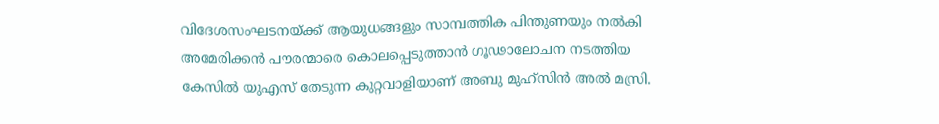വിദേശസംഘടനയ്ക്ക് ആയുധങ്ങളും സാമ്പത്തിക പിന്തുണയും നല്‍കി അമേരിക്കന്‍ പൗരന്മാരെ കൊലപ്പെടുത്താന്‍ ഗൂഢാലോചന നടത്തിയ കേസില്‍ യുഎസ് തേടുന്ന കുറ്റവാളിയാണ് അബു മുഹ്‌സിന്‍ അല്‍ മസ്രി.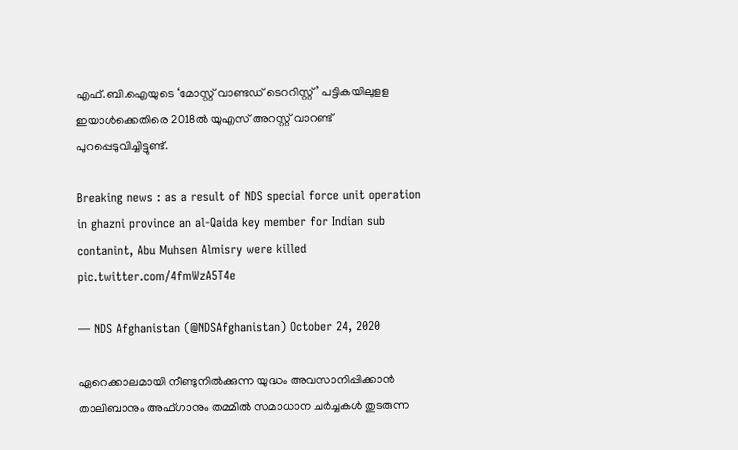എഫ്.ബി.ഐയുടെ ‘മോസ്റ്റ് വാണ്ടഡ് ടെററിസ്റ്റ്’ പട്ടികയിലുളള ഇയാള്‍ക്കെതിരെ 2018ല്‍ യുഎസ് അറസ്റ്റ് വാറണ്ട് പുറപ്പെടുവിച്ചിട്ടുണ്ട്.

Breaking news : as a result of NDS special force unit operation in ghazni province an al-Qaida key member for Indian sub contanint, Abu Muhsen Almisry were killed pic.twitter.com/4fmWzA5T4e

— NDS Afghanistan (@NDSAfghanistan) October 24, 2020

ഏറെക്കാലമായി നീണ്ടുനില്‍ക്കുന്ന യുദ്ധം അവസാനിപ്പിക്കാന്‍ താലിബാനും അഫ്ഗാനും തമ്മില്‍ സമാധാന ചര്‍ച്ചകള്‍ തുടരുന്ന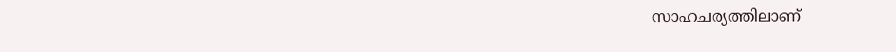സാഹചര്യത്തിലാണ്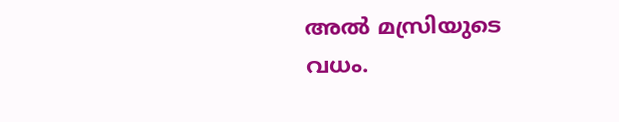അല്‍ മസ്രിയുടെ വധം.